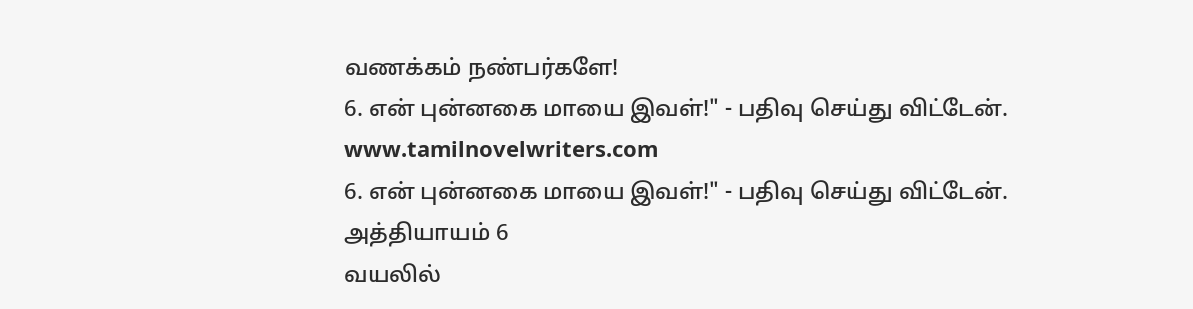வணக்கம் நண்பர்களே!
6. என் புன்னகை மாயை இவள்!" - பதிவு செய்து விட்டேன்.
www.tamilnovelwriters.com
6. என் புன்னகை மாயை இவள்!" - பதிவு செய்து விட்டேன்.
அத்தியாயம் 6
வயலில்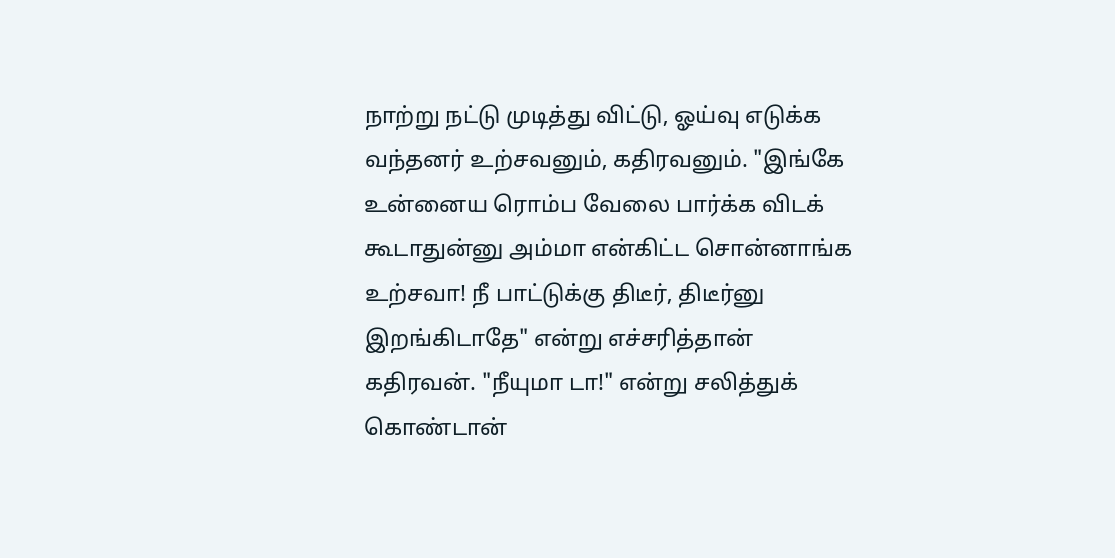நாற்று நட்டு முடித்து விட்டு, ஓய்வு எடுக்க வந்தனர் உற்சவனும், கதிரவனும். "இங்கே உன்னைய ரொம்ப வேலை பார்க்க விடக் கூடாதுன்னு அம்மா என்கிட்ட சொன்னாங்க உற்சவா! நீ பாட்டுக்கு திடீர், திடீர்னு இறங்கிடாதே" என்று எச்சரித்தான் கதிரவன். "நீயுமா டா!" என்று சலித்துக் கொண்டான்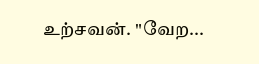உற்சவன். "வேற...